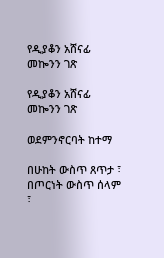የዲያቆን አሸናፊ መኰንን ገጽ

የዲያቆን አሸናፊ መኰንን ገጽ

ወደምንኖርባት ከተማ

በሁከት ውስጥ ጸጥታ ፣ በጦርነት ውስጥ ሰላም ፣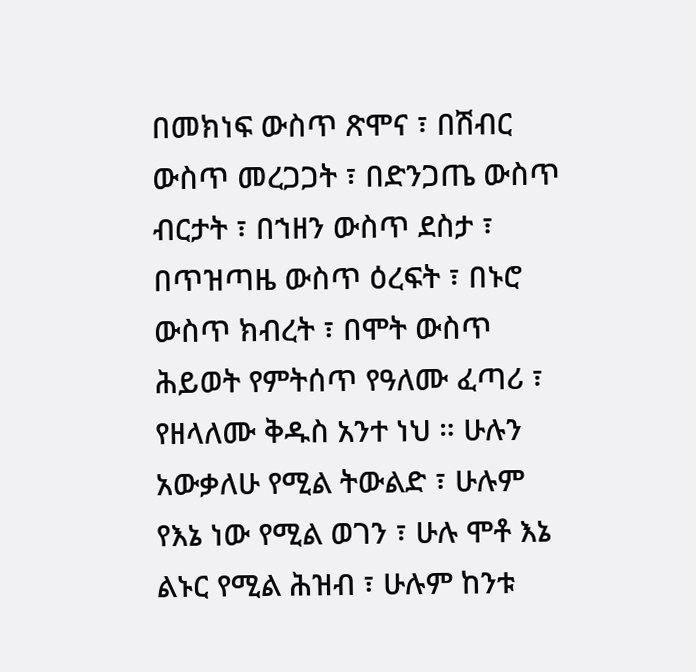በመክነፍ ውስጥ ጽሞና ፣ በሽብር ውስጥ መረጋጋት ፣ በድንጋጤ ውስጥ ብርታት ፣ በኀዘን ውስጥ ደስታ ፣ በጥዝጣዜ ውስጥ ዕረፍት ፣ በኑሮ ውስጥ ክብረት ፣ በሞት ውስጥ ሕይወት የምትሰጥ የዓለሙ ፈጣሪ ፣ የዘላለሙ ቅዱስ አንተ ነህ ። ሁሉን አውቃለሁ የሚል ትውልድ ፣ ሁሉም የእኔ ነው የሚል ወገን ፣ ሁሉ ሞቶ እኔ ልኑር የሚል ሕዝብ ፣ ሁሉም ከንቱ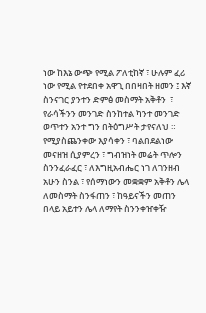ነው ከእኔ ውጭ የሚል ፖለቲከኛ ፣ ሁሉም ፈሪ ነው የሚል የተደበቀ አዋጊ በበዛበት ዘመን ፤ እኛ ስንናገር ያንተን ድምፅ መስማት አቅቶን  ፣ የራሳችንን መንገድ ስንከተል ካንተ መንገድ ወጥተን አንተ ግን በትዕግሥት ታየናለህ ። የሚያስጨንቀው እያሳቀን ፣ ባልበደልነው መናዘዝ ሲያምረን ፣ ግብዝነት መሬት ጥሎን ስንንፈራፈር ፣ ለእግዚአብሔር ነገ ለገንዘብ አሁን ስንል ፣ የሰማነውን መቋቋም አቅቶን ሌላ ለመስማት ስንፋጠን ፣ ከዓይናችን መጠን በላይ አይተን ሌላ ለማየት ስንንቀዠቀዥ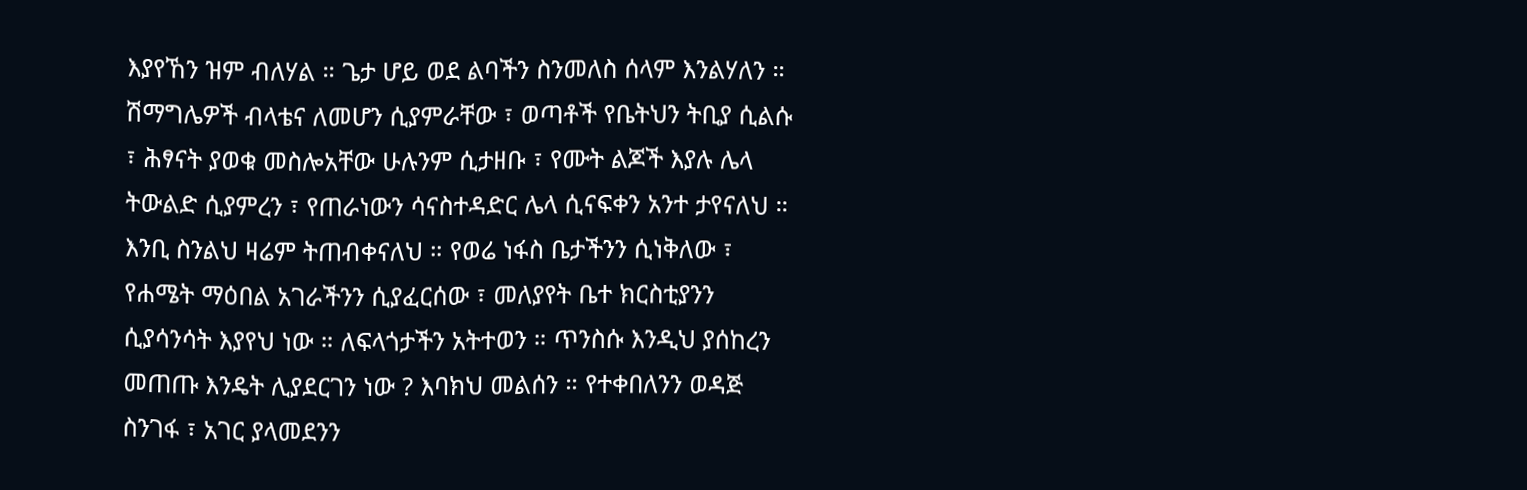እያየኸን ዝም ብለሃል ። ጌታ ሆይ ወደ ልባችን ስንመለስ ሰላም እንልሃለን ።
ሽማግሌዎች ብላቴና ለመሆን ሲያምራቸው ፣ ወጣቶች የቤትህን ትቢያ ሲልሱ ፣ ሕፃናት ያወቁ መስሎአቸው ሁሉንም ሲታዘቡ ፣ የሙት ልጆች እያሉ ሌላ ትውልድ ሲያምረን ፣ የጠራነውን ሳናስተዳድር ሌላ ሲናፍቀን አንተ ታየናለህ ። እንቢ ስንልህ ዛሬም ትጠብቀናለህ ። የወሬ ነፋስ ቤታችንን ሲነቅለው ፣ የሐሜት ማዕበል አገራችንን ሲያፈርሰው ፣ መለያየት ቤተ ክርስቲያንን ሲያሳንሳት እያየህ ነው ። ለፍላጎታችን አትተወን ። ጥንስሱ እንዲህ ያሰከረን መጠጡ እንዴት ሊያደርገን ነው ? እባክህ መልሰን ። የተቀበለንን ወዳጅ ስንገፋ ፣ አገር ያላመደንን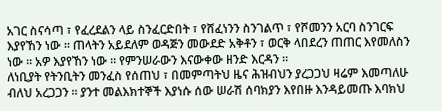አገር ስናሳጣ ፣ የፈረደልን ላይ ስንፈርድበት ፣ የሸፈነንን ስንገልጥ ፣ የሾመንን አርባ ስንገርፍ እያየኸን ነው ። ጠላትን አይደለም ወዳጅን መውደድ አቅቶን ፣ ወርቅ ላበደረን ጠጠር እየመለስን ነው ። አዎ እያየኸን ነው ። የምንሠራውን እናውቀው ዘንድ እርዳን ።
ለነቢያት የትንቢትን መንፈስ የሰጠህ ፣ በመምጣትህ ዜና ሕዝብህን ያረጋጋህ ዛሬም እመጣለሁ ብለህ አረጋጋን ። ያንተ መልእክተኞች እያነሱ ሰው ሠራሽ ሰባክያን እየበዙ እንዳይመጡ እባክህ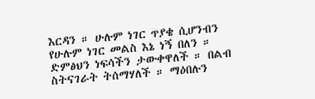እርዳን ። ሁሉም ነገር ጥያቄ ሲሆንብን የሁሉም ነገር መልስ እኔ ነኝ በለን ። ድምፅህን ነፍሳችን ታውቀዋለች ። በልብ ስትናገራት ትሰማሃለች ። ማዕበሉን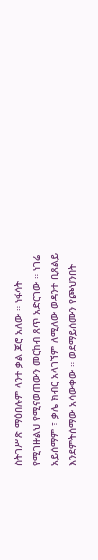ስትገሥጽ ማዕበሉም ላንተ ቃል ጆሮ አለው ። ነፋሳት የሚገዙልህ የሚናወጠውን መርከብ ጸጥ አድርገው ። ነገሬ አይሰማም ፣ ቃሌ ክብር አላገኘም ለሚለው ወዳንተ ቢጸልይ እንደምትሰማው አሳውቀው ። ወደማይሰሙን የጮህንበት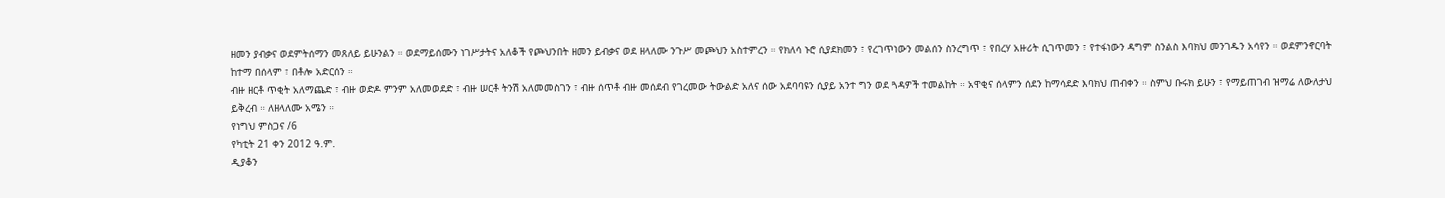ዘመን ያብቃና ወደምትሰማን መጸለይ ይሁንልን ። ወደማይሰሙን ነገሥታትና አለቆች የጮህንበት ዘመን ይብቃና ወደ ዘላለሙ ንጉሥ መጮህን አስተምረን ። የክለሳ ኑሮ ሲያደክመን ፣ የረገጥነውን መልሰን ስንረግጥ ፣ የበረሃ አዙሪት ሲገጥመን ፣ የተፋነውን ዳግም ስንልስ እባክህ መንገዱን አሳየን ። ወደምንኖርባት ከተማ በሰላም ፣ በቶሎ አድርሰን ።
ብዙ ዘርቶ ጥቂት አለማጨድ ፣ ብዙ ወድዶ ምንም አለመወደድ ፣ ብዙ ሠርቶ ትንሽ አለመመስገን ፣ ብዙ ሰጥቶ ብዙ መሰደብ የገረመው ትውልድ አለና ሰው አደባባዩን ሲያይ አንተ ግን ወደ ጓዳዎች ተመልከት ። አዋቂና ሰላምን ሰደን ከማሳደድ እባክህ ጠብቀን ። ስምህ ቡሩክ ይሁን ፣ የማይጠገብ ዝማሬ ለውለታህ ይቅረብ ። ለዘላለሙ አሜን ።
የነግህ ምስጋና /6
የካቲት 21 ቀን 2012 ዓ.ም.
ዲያቆን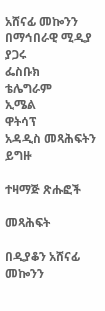አሸናፊ መኰንን
በማኅበራዊ ሚዲያ ያጋሩ
ፌስቡክ
ቴሌግራም
ኢሜል
ዋትሳፕ
አዳዲስ መጻሕፍትን ይግዙ

ተዛማጅ ጽሑፎች

መጻሕፍት

በዲያቆን አሸናፊ መኰንን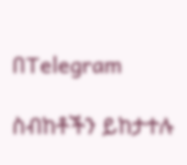በTelegram

ስብከቶችን ይከታተሉ